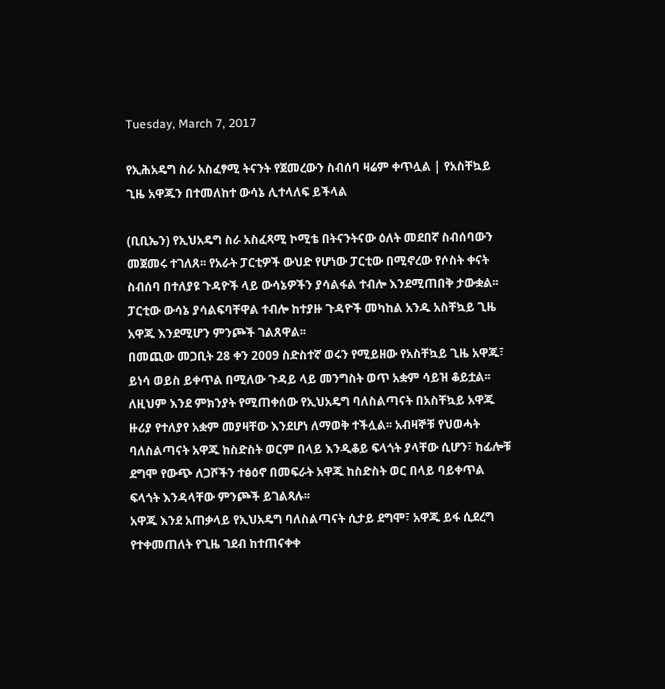Tuesday, March 7, 2017

የኢሕአዴግ ስራ አስፈፃሚ ትናንት የጀመረውን ስብሰባ ዛሬም ቀጥሏል | የአስቸኳይ ጊዜ አዋጁን በተመለከተ ውሳኔ ሊተላለፍ ይችላል

(ቢቢኤን) የኢህአዴግ ስራ አስፈጻሚ ኮሚቴ በትናንትናው ዕለት መደበኛ ስብሰባውን መጀመሩ ተገለጸ፡፡ የአራት ፓርቲዎች ውህድ የሆነው ፓርቲው በሚኖረው የሶስት ቀናት ስብሰባ በተለያዩ ጉዳዮች ላይ ውሳኔዎችን ያሳልፋል ተብሎ እንደሚጠበቅ ታውቋል፡፡ ፓርቲው ውሳኔ ያሳልፍባቸዋል ተብሎ ከተያዙ ጉዳዮች መካከል አንዱ አስቸኳይ ጊዜ አዋጁ እንደሚሆን ምንጮች ገልጸዋል፡፡
በመጪው መጋቢት 28 ቀን 2009 ስድስተኛ ወሩን የሚይዘው የአስቸኳይ ጊዜ አዋጁ፣ ይነሳ ወይስ ይቀጥል በሚለው ጉዳይ ላይ መንግስት ወጥ አቋም ሳይዝ ቆይቷል፡፡ ለዚህም እንደ ምክንያት የሚጠቀሰው የኢህአዴግ ባለስልጣናት በአስቸኳይ አዋጁ ዙሪያ የተለያየ አቋም መያዛቸው እንደሆነ ለማወቅ ተችሏል፡፡ አብዛኞቹ የህወሓት ባለስልጣናት አዋጁ ከስድስት ወርም በላይ እንዲቆይ ፍላጎት ያላቸው ሲሆን፣ ከፊሎቹ ደግሞ የውጭ ለጋሾችን ተፅዕኖ በመፍራት አዋጁ ከስድስት ወር በላይ ባይቀጥል ፍላጎት እንዳላቸው ምንጮች ይገልጻሉ፡፡
አዋጁ እንደ አጠቃላይ የኢህአዴግ ባለስልጣናት ሲታይ ደግሞ፣ አዋጁ ይፋ ሲደረግ የተቀመጠለት የጊዜ ገደብ ከተጠናቀቀ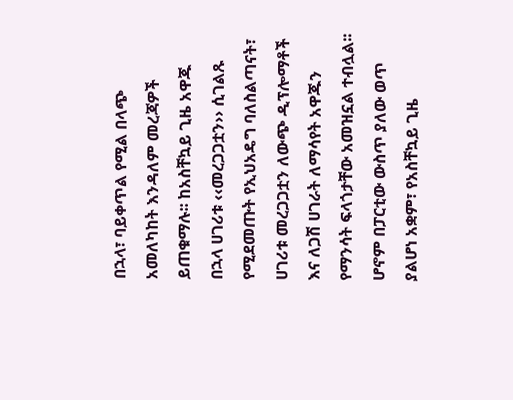በኋላ፣ ባይቀጥል የሚል በላጭ አመለካከት እንዳለም መረጃዎች ይጠቁማሉ፡፡ ከአስቸኳይ ጊዜ አዋጁ በኋላ ሀገሪቱ ‹‹መረጋጋቷን›› ሲገልጹ የሚደመጡት የኢህአዴግ ባለስልጣናት፣ ሀገሪቱ መረጋጋቷን ለውጭ ዲፕሎማቶች እና ለጋሽ ሀገራት ለማሳየት አዋጁን የማንሳት ፍላጎታቸው አመዝኗል ተብሏል፡፡ ሆኖም በፓርቲው ውስጥ ያለው ወጥ ያልሆነ አቋም፣ የአስቸኳይ ጊዜ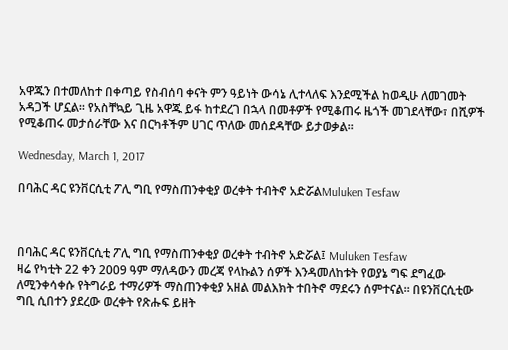አዋጁን በተመለከተ በቀጣይ የስብሰባ ቀናት ምን ዓይነት ውሳኔ ሊተላለፍ እንደሚችል ከወዲሁ ለመገመት አዳጋች ሆኗል፡፡ የአስቸኳይ ጊዜ አዋጁ ይፋ ከተደረገ በኋላ በመቶዎች የሚቆጠሩ ዜጎች መገደላቸው፣ በሺዎች የሚቆጠሩ መታሰራቸው እና በርካቶችም ሀገር ጥለው መሰደዳቸው ይታወቃል፡፡

Wednesday, March 1, 2017

በባሕር ዳር ዩንቨርሲቲ ፖሊ ግቢ የማስጠንቀቂያ ወረቀት ተብትኖ አድሯልMuluken Tesfaw



በባሕር ዳር ዩንቨርሲቲ ፖሊ ግቢ የማስጠንቀቂያ ወረቀት ተብትኖ አድሯል፤ Muluken Tesfaw
ዛሬ የካቲት 22 ቀን 2009 ዓም ማለዳውን መረጃ የላኩልን ሰዎች እንዳመለከቱት የወያኔ ግፍ ደግፈው ለሚንቀሳቀሱ የትግራይ ተማሪዎች ማስጠንቀቂያ አዘል መልእክት ተበትኖ ማደሩን ሰምተናል። በዩንቨርሲቲው ግቢ ሲበተን ያደረው ወረቀት የጽሑፍ ይዘት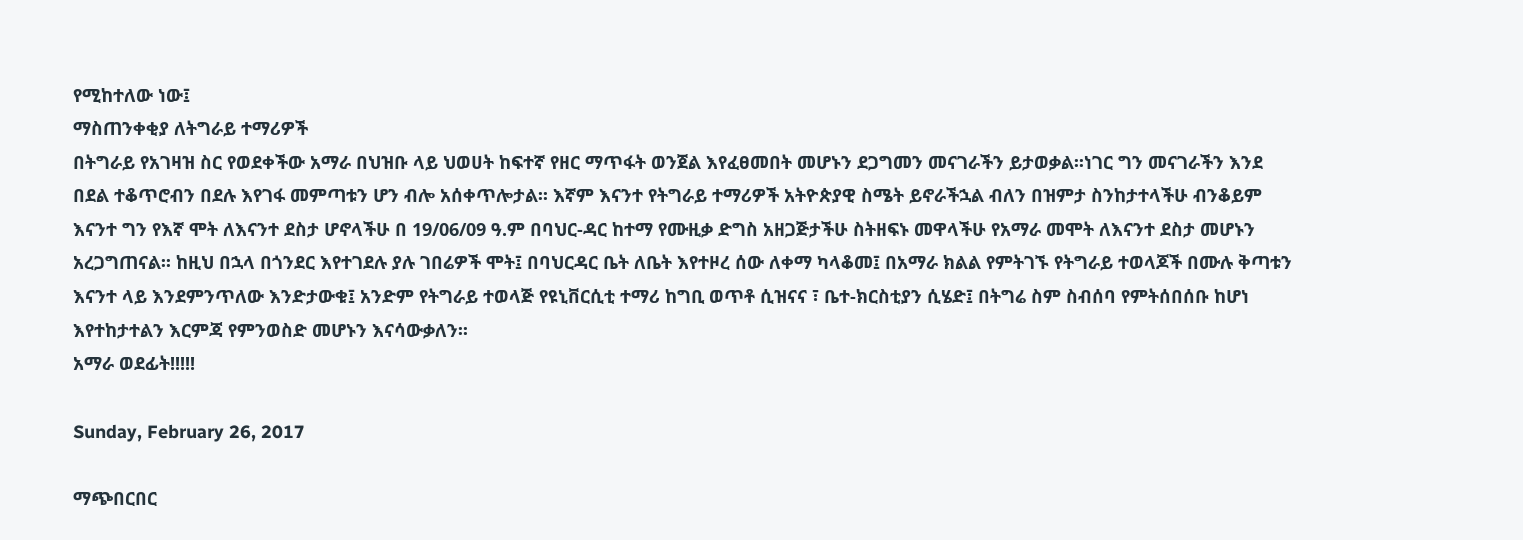የሚከተለው ነው፤
ማስጠንቀቂያ ለትግራይ ተማሪዎች
በትግራይ የአገዛዝ ስር የወደቀችው አማራ በህዝቡ ላይ ህወሀት ከፍተኛ የዘር ማጥፋት ወንጀል እየፈፀመበት መሆኑን ደጋግመን መናገራችን ይታወቃል፡፡ነገር ግን መናገራችን እንደ በደል ተቆጥሮብን በደሉ እየገፋ መምጣቱን ሆን ብሎ አሰቀጥሎታል፡፡ እኛም እናንተ የትግራይ ተማሪዎች አትዮጵያዊ ስሜት ይኖራችኋል ብለን በዝምታ ስንከታተላችሁ ብንቆይም እናንተ ግን የእኛ ሞት ለእናንተ ደስታ ሆኖላችሁ በ 19/06/09 ዓ.ም በባህር-ዳር ከተማ የሙዚቃ ድግስ አዘጋጅታችሁ ስትዘፍኑ መዋላችሁ የአማራ መሞት ለእናንተ ደስታ መሆኑን አረጋግጠናል፡፡ ከዚህ በኋላ በጎንደር እየተገደሉ ያሉ ገበሬዎች ሞት፤ በባህርዳር ቤት ለቤት እየተዞረ ሰው ለቀማ ካላቆመ፤ በአማራ ክልል የምትገኙ የትግራይ ተወላጆች በሙሉ ቅጣቱን እናንተ ላይ እንደምንጥለው እንድታውቁ፤ አንድም የትግራይ ተወላጅ የዩኒቨርሲቲ ተማሪ ከግቢ ወጥቶ ሲዝናና ፣ ቤተ-ክርስቲያን ሲሄድ፤ በትግሬ ስም ስብሰባ የምትሰበሰቡ ከሆነ እየተከታተልን እርምጃ የምንወስድ መሆኑን እናሳውቃለን፡፡
አማራ ወደፊት!!!!!

Sunday, February 26, 2017

ማጭበርበር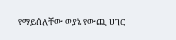የማይሰለቸው ወያኔ የውጪ ሀገር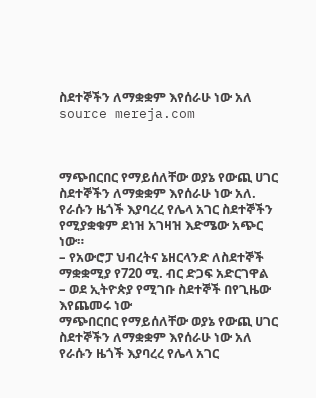ስደተኞችን ለማቋቋም እየሰራሁ ነው አለ source mereja.com



ማጭበርበር የማይሰለቸው ወያኔ የውጪ ሀገር ስደተኞችን ለማቋቋም እየሰራሁ ነው አለ. የራሱን ዜጎች እያባረረ የሌላ አገር ስደተኞችን የሚያቋቁም ደነዝ አገዛዝ እድሜው አጭር ነው።
– የአውሮፓ ህብረትና ኔዘርላንድ ለስደተኞች ማቋቋሚያ የ720 ሚ. ብር ድጋፍ አድርገዋል
– ወደ ኢትዮጵያ የሚገቡ ስደተኞች በየጊዜው እየጨመሩ ነው
ማጭበርበር የማይሰለቸው ወያኔ የውጪ ሀገር ስደተኞችን ለማቋቋም እየሰራሁ ነው አለ   የራሱን ዜጎች እያባረረ የሌላ አገር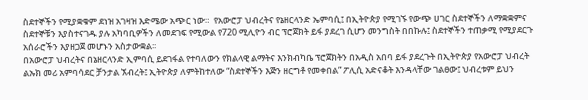ስደተኞችን የሚያቋቁም ደነዝ አገዛዝ እድሜው አጭር ነው።  የአውሮፓ ህብረትና የኔዘርላንድ ኤምባሲ፤ በኢትዮጵያ የሚገኙ የውጭ ሀገር ስደተኞችን ለማቋቋምና ስደተኞቹን እያስተናገዱ ያሉ አካባቢዎችን ለመደገፍ የሚውል የ720 ሚሊዮን ብር ፕሮጀክት ይፋ ያደረገ ሲሆን መንግስት በበኩሉ፤ ስደተኞችን ተጠቃሚ የሚያደርጉ አሰራሮችን እያዘጋጀ መሆኑን አስታውቋል፡፡
በአውሮፓ ህብረትና በኔዘርላንድ ኢምባሲ ይደገፋል የተባለውን የክልላዊ ልማትና እንክብካቤ ፕሮጀክትን በአዲስ አበባ ይፋ ያደረጉት በኢትዮጵያ የአውሮፓ ህብረት ልኡክ መሪ አምባሳደር ቻንታል ኧብረት፤ ኢትዮጵያ ለምትከተለው “ስደተኞችን እጅን ዘርግቶ የመቀበል” ፖሊሲ አድናቆት እንዳላቸው ገልፀው፤ ህብረቱም ይህን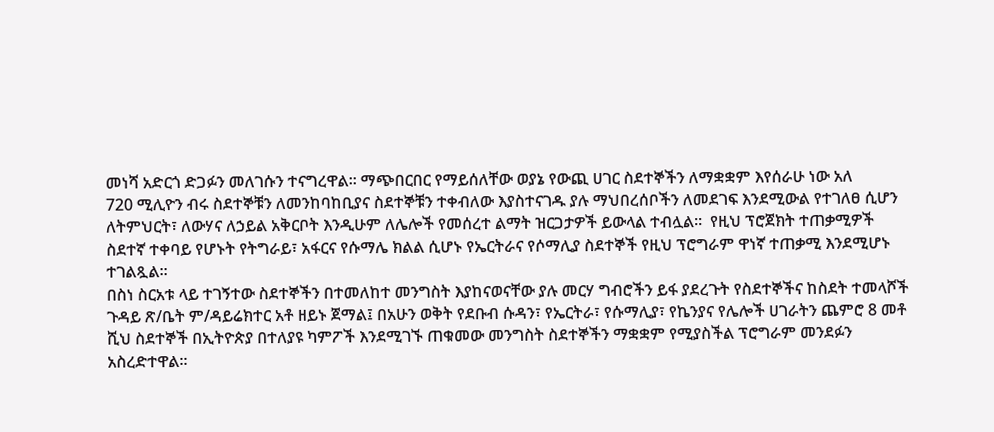መነሻ አድርጎ ድጋፉን መለገሱን ተናግረዋል፡፡ ማጭበርበር የማይሰለቸው ወያኔ የውጪ ሀገር ስደተኞችን ለማቋቋም እየሰራሁ ነው አለ
720 ሚሊዮን ብሩ ስደተኞቹን ለመንከባከቢያና ስደተኞቹን ተቀብለው እያስተናገዱ ያሉ ማህበረሰቦችን ለመደገፍ እንደሚውል የተገለፀ ሲሆን ለትምህርት፣ ለውሃና ለኃይል አቅርቦት እንዲሁም ለሌሎች የመሰረተ ልማት ዝርጋታዎች ይውላል ተብሏል፡፡  የዚህ ፕሮጀክት ተጠቃሚዎች ስደተኛ ተቀባይ የሆኑት የትግራይ፣ አፋርና የሱማሌ ክልል ሲሆኑ የኤርትራና የሶማሊያ ስደተኞች የዚህ ፕሮግራም ዋነኛ ተጠቃሚ እንደሚሆኑ ተገልጿል፡፡
በስነ ስርአቱ ላይ ተገኝተው ስደተኞችን በተመለከተ መንግስት እያከናወናቸው ያሉ መርሃ ግብሮችን ይፋ ያደረጉት የስደተኞችና ከስደት ተመላሾች ጉዳይ ጽ/ቤት ም/ዳይሬክተር አቶ ዘይኑ ጀማል፤ በአሁን ወቅት የደቡብ ሱዳን፣ የኤርትራ፣ የሱማሊያ፣ የኬንያና የሌሎች ሀገራትን ጨምሮ 8 መቶ ሺህ ስደተኞች በኢትዮጵያ በተለያዩ ካምፖች እንደሚገኙ ጠቁመው መንግስት ስደተኞችን ማቋቋም የሚያስችል ፕሮግራም መንደፉን አስረድተዋል፡፡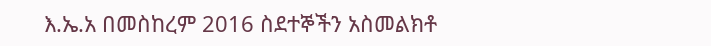እ.ኤ.አ በመስከረም 2016 ስደተኞችን አስመልክቶ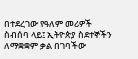በተደረገው የዓለም መሪዎች ስብሰባ ላይ፤ ኢትዮጵያ ስደተኞችን ለማቋቋም ቃል በገባችው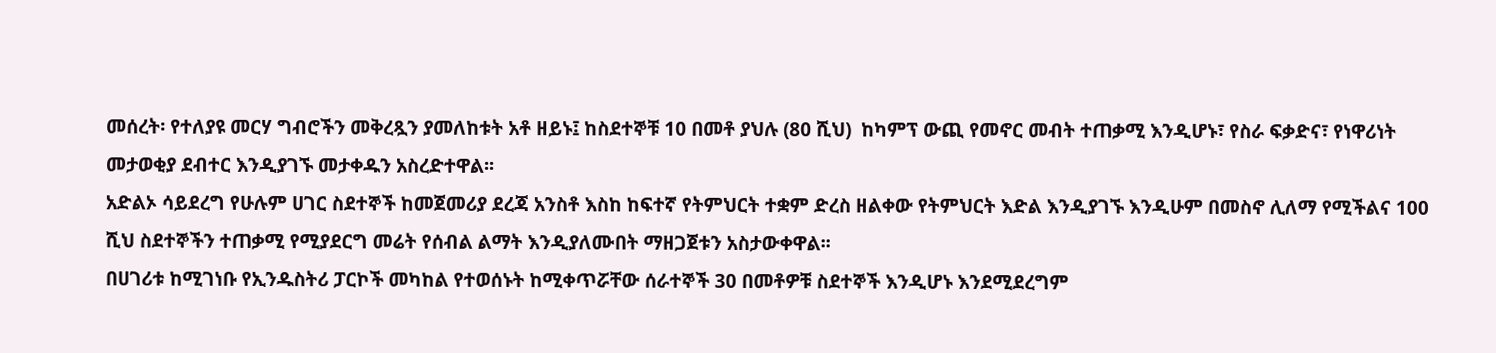መሰረት፡ የተለያዩ መርሃ ግብሮችን መቅረጿን ያመለከቱት አቶ ዘይኑ፤ ከስደተኞቹ 10 በመቶ ያህሉ (80 ሺህ)  ከካምፕ ውጪ የመኖር መብት ተጠቃሚ እንዲሆኑ፣ የስራ ፍቃድና፣ የነዋሪነት መታወቂያ ደብተር እንዲያገኙ መታቀዱን አስረድተዋል፡፡
አድልኦ ሳይደረግ የሁሉም ሀገር ስደተኞች ከመጀመሪያ ደረጃ አንስቶ እስከ ከፍተኛ የትምህርት ተቋም ድረስ ዘልቀው የትምህርት እድል እንዲያገኙ እንዲሁም በመስኖ ሊለማ የሚችልና 100 ሺህ ስደተኞችን ተጠቃሚ የሚያደርግ መሬት የሰብል ልማት እንዲያለሙበት ማዘጋጀቱን አስታውቀዋል፡፡
በሀገሪቱ ከሚገነቡ የኢንዱስትሪ ፓርኮች መካከል የተወሰኑት ከሚቀጥሯቸው ሰራተኞች 30 በመቶዎቹ ስደተኞች እንዲሆኑ እንደሚደረግም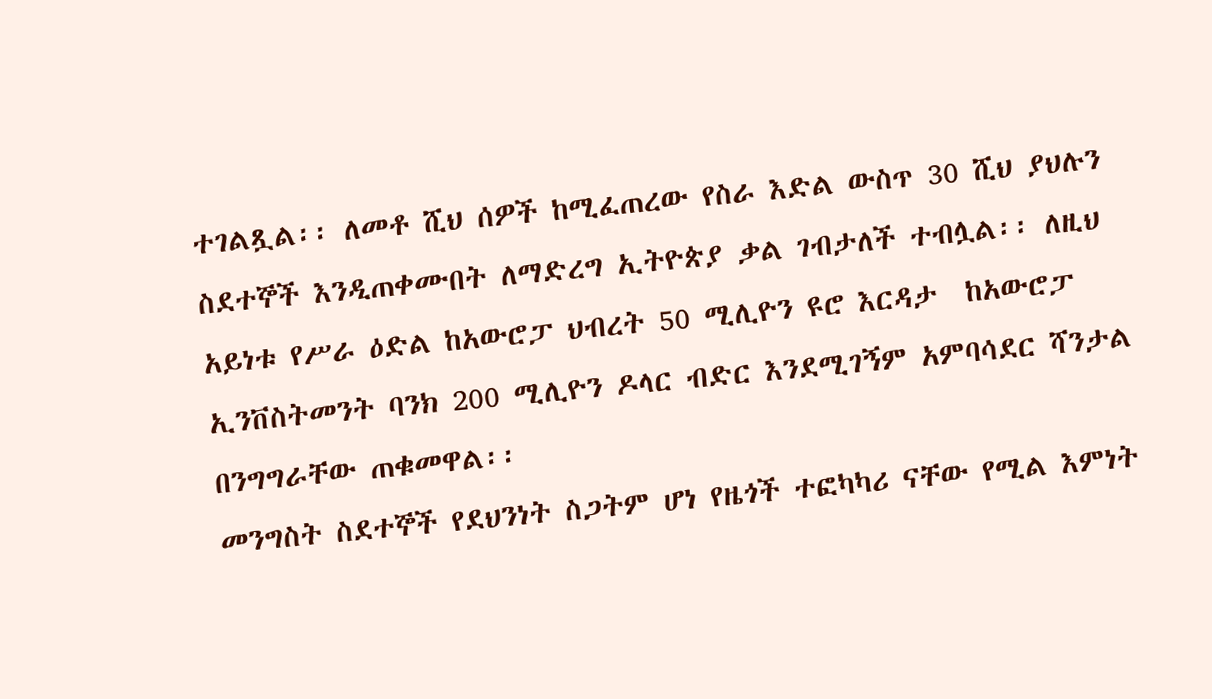ተገልጿል፡፡ ለመቶ ሺህ ሰዎች ከሚፈጠረው የስራ እድል ውስጥ 30 ሺህ ያህሉን ስደተኞች እንዲጠቀሙበት ለማድረግ ኢትዮጵያ ቃል ገብታለች ተብሏል፡፡ ለዚህ አይነቱ የሥራ ዕድል ከአውሮፓ ህብረት 50 ሚሊዮን ዩሮ እርዳታ  ከአውሮፓ ኢንቨስትመንት ባንክ 200 ሚሊዮን ዶላር ብድር እንደሚገኝም አምባሳደር ሻንታል በንግግራቸው ጠቁመዋል፡፡
መንግስት ስደተኞች የደህንነት ስጋትም ሆነ የዜጎች ተፎካካሪ ናቸው የሚል እምነት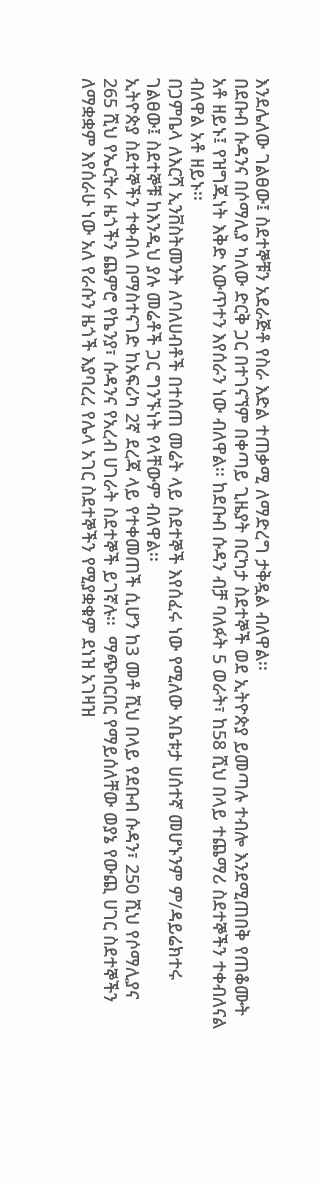እንደሌለው ገልፀው፤ ስደተኞቹን አደራጅቶ የስራ እድል ተጠቃሚ ለማድረግ ታቅዷል ብለዋል፡፡
በደቡብ ሱዳንና በሶማሊያ ካለው ድርቅ ጋር በተገናኘም በቀጣይ ጊዜያት በርካታ ስደተኞች ወደ ኢትዮጵያ ይመጣሉ ተብሎ እንደሚጠበቅ የጠቆሙት አቶ ዘይኑ፤ የዝግጁነት እቅድ አውጥተን እየሰራን ነው ብለዋል፡፡ ከደቡብ ሱዳን ብቻ ባለፉት 5 ወራት፣ ከ58 ሺህ በላይ ተጨማሪ ስደተኞችን ተቀብለናል ብለዋል አቶ ዘይኑ፡፡
በጋምቤላ ለእርሻ ኢንቨስትመንት ለባለሀብቶች በተሰጠ መሬት ላይ ስደተኞች እየሰፈሩ ነው የሚለው አቤቱታ ሀሰተኛ መሆኑንም ም/ዳይሬክተሩ ገልፀው፤ ስደተኞቹ ከእንዲህ ያሉ መሬቶች ጋር ግንኙነት የላቸውም ብለዋል፡፡
ኢትዮጵያ ስደተኞችን ተቀብላ በማስተናገድ ከአፍሪካ 2ኛ ደረጃ ላይ የተቀመጠች ሲሆን ከ3 መቶ ሺህ በላይ የደቡብ ሱዳን፣ 250 ሺህ የሶማሊያና 265 ሺህ የኤርትራ ዜጎችን ጨምሮ የኬንያ፣ ሱዳንና የአረብ ሀገራት ስደተኞች ይገኛሉ፡፡  ማጭበርበር የማይሰለቸው ወያኔ የውጪ ሀገር ስደተኞችን ለማቋቋም እየሰራሁ ነው አለ የራሱን ዜጎች እያባረረ የሌላ አገር ስደተኞችን የሚያቋቁም ደነዝ አገዛዝ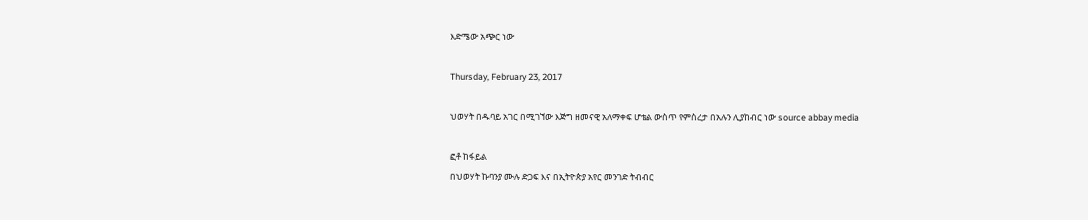እድሜው አጭር ነው

Thursday, February 23, 2017

ህወሃት በዱባይ አገር በሚገኘው እጅግ ዘመናዊ አለማቀፍ ሆቴል ውስጥ የምስረታ በአሉን ሊያከብር ነው source abbay media

ፎቶ ከፋይል
በህወሃት ኩባንያ ሙሉ ድጋፍ እና በኢትዮጵያ አየር መንገድ ትብብር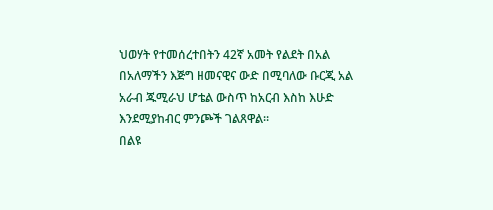ህወሃት የተመሰረተበትን 42ኛ አመት የልደት በአል በአለማችን እጅግ ዘመናዊና ውድ በሚባለው ቡርጂ አል አራብ ጁሚራህ ሆቴል ውስጥ ከአርብ እስከ እሁድ እንደሚያከብር ምንጮች ገልጸዋል።
በልዩ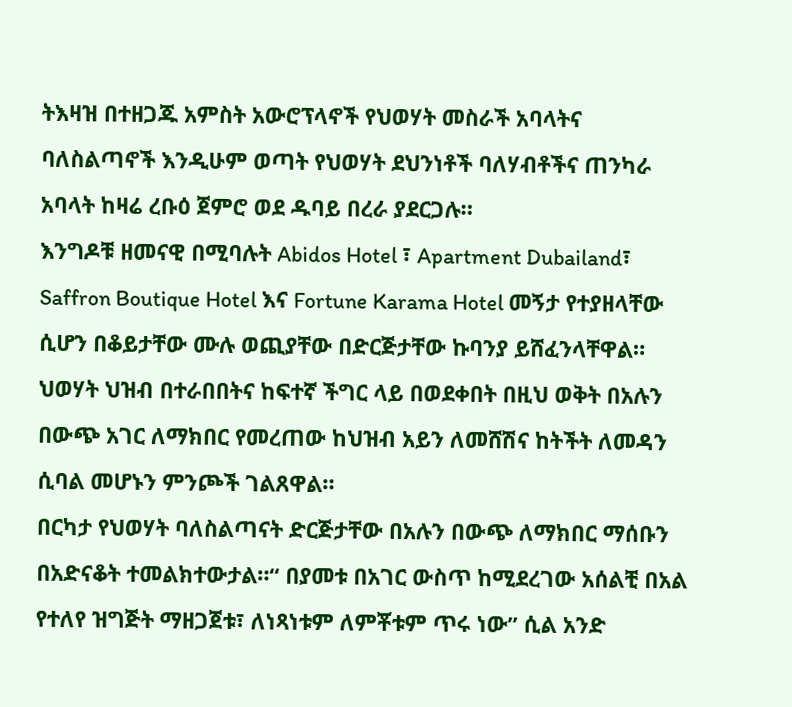ትእዛዝ በተዘጋጁ አምስት አውሮፕላኖች የህወሃት መስራች አባላትና ባለስልጣኖች እንዲሁም ወጣት የህወሃት ደህንነቶች ባለሃብቶችና ጠንካራ አባላት ከዛሬ ረቡዕ ጀምሮ ወደ ዱባይ በረራ ያደርጋሉ።
እንግዶቹ ዘመናዊ በሚባሉት Abidos Hotel ፣ Apartment Dubailand፣ Saffron Boutique Hotel እና Fortune Karama Hotel መኝታ የተያዘላቸው ሲሆን በቆይታቸው ሙሉ ወጪያቸው በድርጅታቸው ኩባንያ ይሸፈንላቸዋል።
ህወሃት ህዝብ በተራበበትና ከፍተኛ ችግር ላይ በወደቀበት በዚህ ወቅት በአሉን በውጭ አገር ለማክበር የመረጠው ከህዝብ አይን ለመሸሽና ከትችት ለመዳን ሲባል መሆኑን ምንጮች ገልጸዋል።
በርካታ የህወሃት ባለስልጣናት ድርጅታቸው በአሉን በውጭ ለማክበር ማሰቡን በአድናቆት ተመልክተውታል።“ በያመቱ በአገር ውስጥ ከሚደረገው አሰልቺ በአል የተለየ ዝግጅት ማዘጋጀቱ፣ ለነጻነቱም ለምቾቱም ጥሩ ነው” ሲል አንድ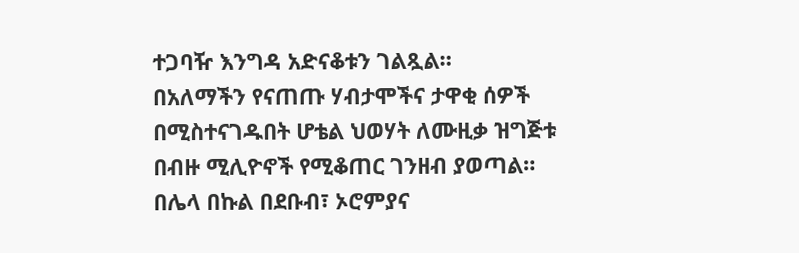ተጋባዥ እንግዳ አድናቆቱን ገልጿል።
በአለማችን የናጠጡ ሃብታሞችና ታዋቂ ሰዎች በሚስተናገዱበት ሆቴል ህወሃት ለሙዚቃ ዝግጅቱ በብዙ ሚሊዮኖች የሚቆጠር ገንዘብ ያወጣል።
በሌላ በኩል በደቡብ፣ ኦሮምያና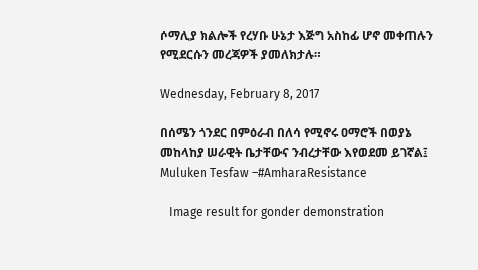ሶማሊያ ክልሎች የረሃቡ ሁኔታ እጅግ አስከፊ ሆኖ መቀጠሉን የሚደርሱን መረጃዎች ያመለክታሉ።

Wednesday, February 8, 2017

በሰሜን ጎንደር በምዕራብ በለሳ የሚኖሩ ዐማሮች በወያኔ መከላከያ ሠራዊት ቤታቸውና ንብረታቸው እየወደመ ይገኛል፤ Muluken Tesfaw –#AmharaResistance

   Image result for gonder demonstration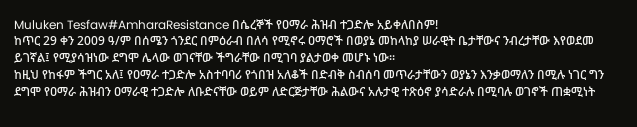Muluken Tesfaw#AmharaResistance በሴረኞች የዐማራ ሕዝብ ተጋድሎ አይቀለበስም!
ከጥር 29 ቀን 2009 ዓ/ም በሰሜን ጎንደር በምዕራብ በለሳ የሚኖሩ ዐማሮች በወያኔ መከላከያ ሠራዊት ቤታቸውና ንብረታቸው እየወደመ ይገኛል፤ የሚያሳዝነው ደግሞ ሌላው ወገናቸው ችግራቸው በሚገባ ያልታወቀ መሆኑ ነው፡፡
ከዚህ የከፋም ችግር አለ፤ የዐማራ ተጋድሎ አስተባባሪ የጎበዝ አለቆች በድብቅ ስብሰባ መጥራታቸውን ወያኔን እንቃወማለን በሚሉ ነገር ግን ደግሞ የዐማራ ሕዝብን ዐማራዊ ተጋድሎ ለቡድናቸው ወይም ለድርጅታቸው ሕልውና አሉታዊ ተጽዕኖ ያሳድራሉ በሚባሉ ወገኖች ጠቋሚነት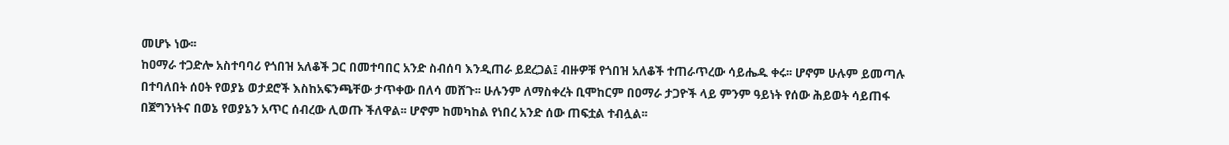መሆኑ ነው፡፡
ከዐማራ ተጋድሎ አስተባባሪ የጎበዝ አለቆች ጋር በመተባበር አንድ ስብሰባ እንዲጠራ ይደረጋል፤ ብዙዎቹ የጎበዝ አለቆች ተጠራጥረው ሳይሔዱ ቀሩ፡፡ ሆኖም ሁሉም ይመጣሉ በተባለበት ሰዐት የወያኔ ወታደሮች እስከአፍንጫቸው ታጥቀው በለሳ መሸጉ፡፡ ሁሉንም ለማስቀረት ቢሞከርም በዐማራ ታጋዮች ላይ ምንም ዓይነት የሰው ሕይወት ሳይጠፋ በጀግንነትና በወኔ የወያኔን አጥር ሰብረው ሊወጡ ችለዋል፡፡ ሆኖም ከመካከል የነበረ አንድ ሰው ጠፍቷል ተብሏል፡፡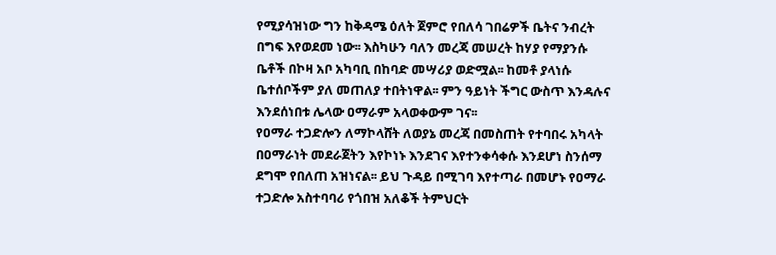የሚያሳዝነው ግን ከቅዳሜ ዕለት ጀምሮ የበለሳ ገበሬዎች ቤትና ንብረት በግፍ እየወደመ ነው፡፡ እስካሁን ባለን መረጃ መሠረት ከሃያ የማያንሱ ቤቶች በኮዛ አቦ አካባቢ በከባድ መሣሪያ ወድሟል፡፡ ከመቶ ያላነሱ ቤተሰቦችም ያለ መጠለያ ተበትነዋል፡፡ ምን ዓይነት ችግር ውስጥ እንዳሉና እንደሰነበቱ ሌላው ዐማራም አላወቀውም ገና፡፡
የዐማራ ተጋድሎን ለማኮላሸት ለወያኔ መረጃ በመስጠት የተባበሩ አካላት በዐማራነት መደራጀትን እየኮነኑ እንደገና እየተንቀሳቀሱ እንደሆነ ስንሰማ ደግሞ የበለጠ አዝነናል፡፡ ይህ ጉዳይ በሚገባ እየተጣራ በመሆኑ የዐማራ ተጋድሎ አስተባባሪ የጎበዝ አለቆች ትምህርት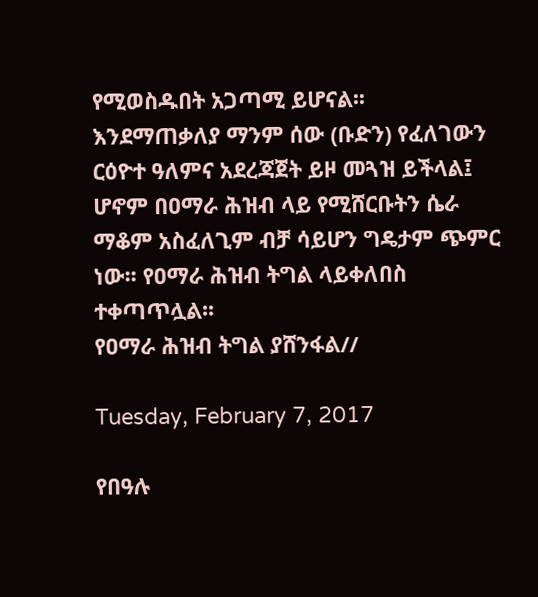የሚወስዱበት አጋጣሚ ይሆናል፡፡
እንደማጠቃለያ ማንም ሰው (ቡድን) የፈለገውን ርዕዮተ ዓለምና አደረጃጀት ይዞ መጓዝ ይችላል፤ ሆኖም በዐማራ ሕዝብ ላይ የሚሸርቡትን ሴራ ማቆም አስፈለጊም ብቻ ሳይሆን ግዴታም ጭምር ነው፡፡ የዐማራ ሕዝብ ትግል ላይቀለበስ ተቀጣጥሏል፡፡
የዐማራ ሕዝብ ትግል ያሸንፋል//

Tuesday, February 7, 2017

የበዓሉ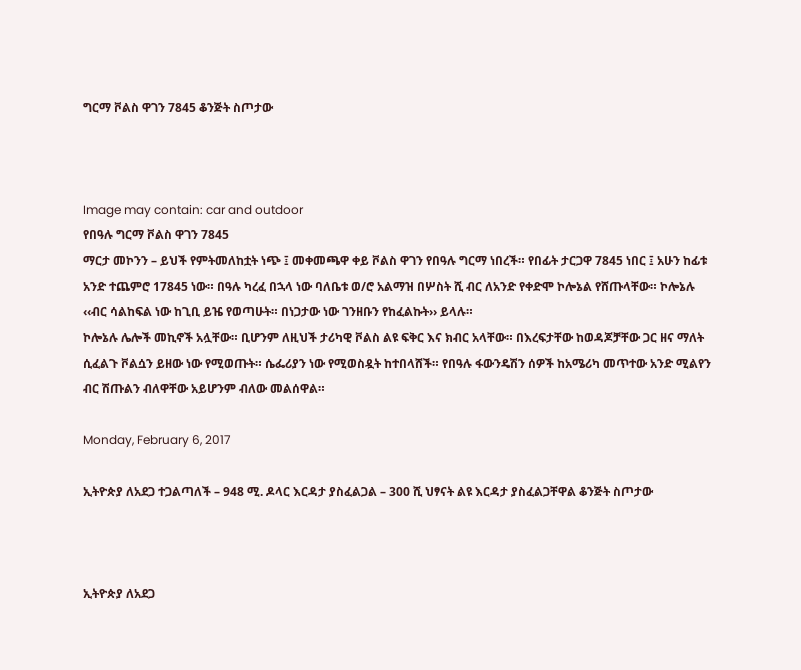ግርማ ቮልስ ዋገን 7845 ቆንጅት ስጦታው



Image may contain: car and outdoor
የበዓሉ ግርማ ቮልስ ዋገን 7845
ማርታ መኮንን – ይህች የምትመለከቷት ነጭ ፤ መቀመጫዋ ቀይ ቮልስ ዋገን የበዓሉ ግርማ ነበረች። የበፊት ታርጋዋ 7845 ነበር ፤ አሁን ከፊቱ አንድ ተጨምሮ 17845 ነው። በዓሉ ካረፈ በኋላ ነው ባለቤቱ ወ/ሮ አልማዝ በሦስት ሺ ብር ለአንድ የቀድሞ ኮሎኔል የሸጡላቸው። ኮሎኔሉ ‹‹ብር ሳልከፍል ነው ከጊቢ ይዤ የወጣሁት። በነጋታው ነው ገንዘቡን የከፈልኩት›› ይላሉ።
ኮሎኔሉ ሌሎች መኪኖች አሏቸው። ቢሆንም ለዚህች ታሪካዊ ቮልስ ልዩ ፍቅር እና ክብር አላቸው። በእረፍታቸው ከወዳጆቻቸው ጋር ዘና ማለት ሲፈልጉ ቮልሷን ይዘው ነው የሚወጡት። ሴፌሪያን ነው የሚወስዷት ከተበላሸች። የበዓሉ ፋውንዴሽን ሰዎች ከአሜሪካ መጥተው አንድ ሚልየን ብር ሽጡልን ብለዋቸው አይሆንም ብለው መልሰዋል።

Monday, February 6, 2017

ኢትዮጵያ ለአደጋ ተጋልጣለች – 948 ሚ. ዶላር እርዳታ ያስፈልጋል – 300 ሺ ህፃናት ልዩ እርዳታ ያስፈልጋቸዋል ቆንጅት ስጦታው



ኢትዮጵያ ለአደጋ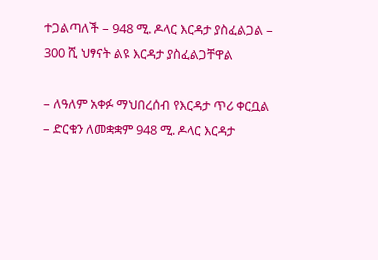ተጋልጣለች – 948 ሚ. ዶላር እርዳታ ያስፈልጋል – 300 ሺ ህፃናት ልዩ እርዳታ ያስፈልጋቸዋል

– ለዓለም አቀፉ ማህበረሰብ የእርዳታ ጥሪ ቀርቧል
– ድርቁን ለመቋቋም 948 ሚ. ዶላር እርዳታ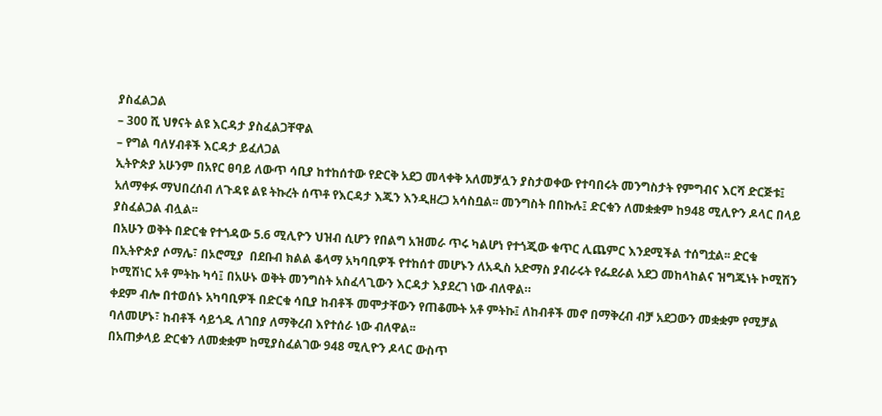ያስፈልጋል
– 300 ሺ ህፃናት ልዩ እርዳታ ያስፈልጋቸዋል
– የግል ባለሃብቶች እርዳታ ይፈለጋል
ኢትዮጵያ አሁንም በአየር ፀባይ ለውጥ ሳቢያ ከተከሰተው የድርቅ አደጋ መላቀቅ አለመቻሏን ያስታወቀው የተባበሩት መንግስታት የምግብና እርሻ ድርጅቱ፤ አለማቀፉ ማህበረሰብ ለጉዳዩ ልዩ ትኩረት ሰጥቶ የእርዳታ እጁን እንዲዘረጋ አሳስቧል፡፡ መንግስት በበኩሉ፤ ድርቁን ለመቋቋም ከ948 ሚሊዮን ዶላር በላይ ያስፈልጋል ብሏል፡፡
በአሁን ወቅት በድርቁ የተጎዳው 5.6 ሚሊዮን ህዝብ ሲሆን የበልግ አዝመራ ጥሩ ካልሆነ የተጎጂው ቁጥር ሊጨምር እንደሚችል ተሰግቷል፡፡ ድርቁ በኢትዮጵያ ሶማሌ፣ በኦሮሚያ  በደቡብ ክልል ቆላማ አካባቢዎች የተከሰተ መሆኑን ለአዲስ አድማስ ያብራሩት የፌደራል አደጋ መከላከልና ዝግጁነት ኮሚሽን ኮሚሽነር አቶ ምትኩ ካሳ፤ በአሁኑ ወቅት መንግስት አስፈላጊውን እርዳታ እያደረገ ነው ብለዋል።
ቀደም ብሎ በተወሰኑ አካባቢዎች በድርቁ ሳቢያ ከብቶች መሞታቸውን የጠቆሙት አቶ ምትኩ፤ ለከብቶች መኖ በማቅረብ ብቻ አደጋውን መቋቋም የሚቻል ባለመሆኑ፣ ከብቶች ሳይጎዱ ለገበያ ለማቅረብ እየተሰራ ነው ብለዋል፡፡
በአጠቃላይ ድርቁን ለመቋቋም ከሚያስፈልገው 948 ሚሊዮን ዶላር ውስጥ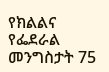የክልልና የፌደራል መንግስታት 75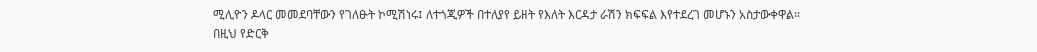ሚሊዮን ዶላር መመደባቸውን የገለፁት ኮሚሽነሩ፤ ለተጎጂዎች በተለያየ ይዘት የእለት እርዳታ ራሽን ክፍፍል እየተደረገ መሆኑን አስታውቀዋል፡፡ በዚህ የድርቅ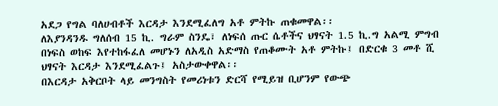አደጋ የግል ባለሀብቶች እርዳታ እንደሚፈለግ አቶ ምትኩ ጠቁመዋል፡፡
ለእያንዳንዱ ግለሰብ 15 ኪ. ግራም ስንዴ፣ ለነፍሰ ጡር ሴቶችና ህፃናት 1.5 ኪ.ግ አልሚ ምግብ በነፍስ ወከፍ እየተከፋፈለ መሆኑን ለአዲስ አድማስ የጠቆሙት አቶ ምትኩ፤ በድርቁ 3 መቶ ሺ ህፃናት እርዳታ እንደሚፈልጉ፤ አስታውቀዋል፡፡
በእርዳታ አቅርቦት ላይ መንግስት የመሪነቱን ድርሻ የሚይዝ ቢሆንም የውጭ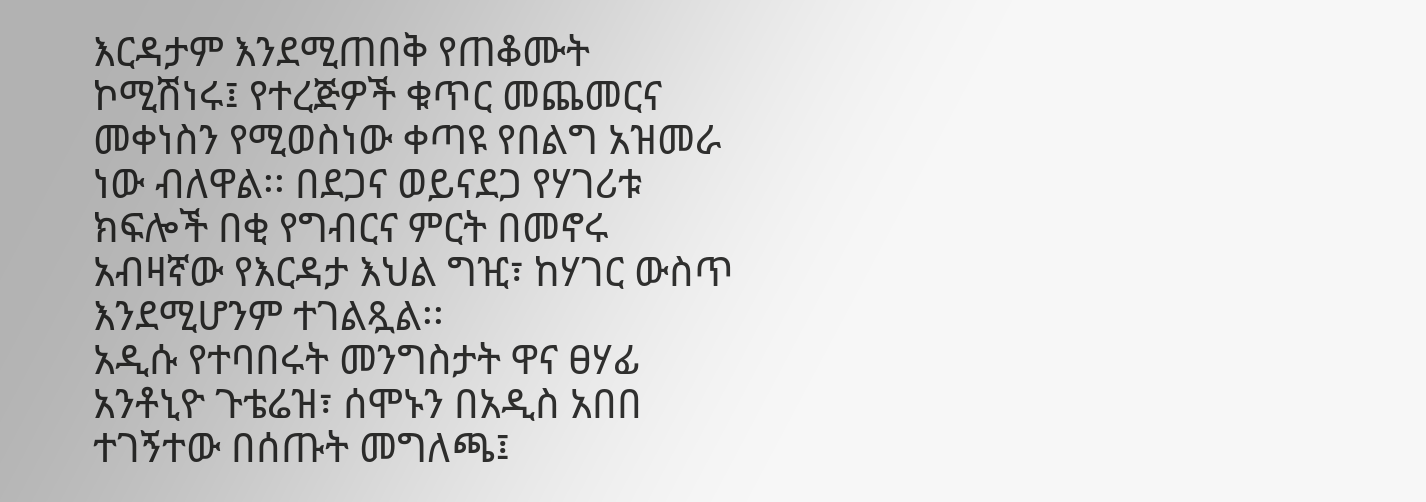እርዳታም እንደሚጠበቅ የጠቆሙት ኮሚሽነሩ፤ የተረጅዎች ቁጥር መጨመርና መቀነስን የሚወስነው ቀጣዩ የበልግ አዝመራ ነው ብለዋል፡፡ በደጋና ወይናደጋ የሃገሪቱ ክፍሎች በቂ የግብርና ምርት በመኖሩ አብዛኛው የእርዳታ እህል ግዢ፣ ከሃገር ውስጥ እንደሚሆንም ተገልጿል፡፡
አዲሱ የተባበሩት መንግስታት ዋና ፀሃፊ አንቶኒዮ ጉቴሬዝ፣ ሰሞኑን በአዲስ አበበ ተገኝተው በሰጡት መግለጫ፤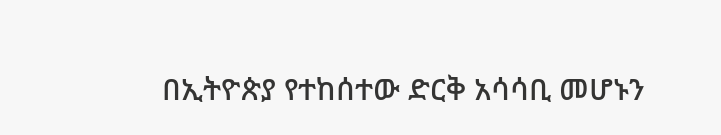በኢትዮጵያ የተከሰተው ድርቅ አሳሳቢ መሆኑን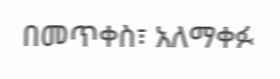በመጥቀስ፣ አለማቀፉ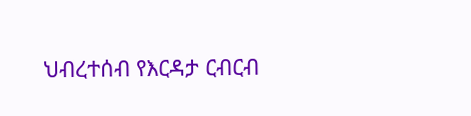ህብረተሰብ የእርዳታ ርብርብ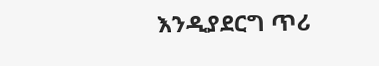እንዲያደርግ ጥሪ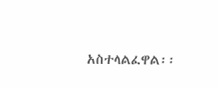አስተላልፈዋል፡፡